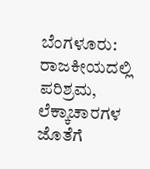ಬೆಂಗಳೂರು: ರಾಜಕೀಯದಲ್ಲಿ ಪರಿಶ್ರಮ, ಲೆಕ್ಕಾಚಾರಗಳ ಜೊತೆಗೆ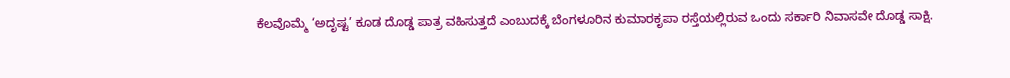ಕೆಲವೊಮ್ಮೆ ‘ಅದೃಷ್ಟ’ ಕೂಡ ದೊಡ್ಡ ಪಾತ್ರ ವಹಿಸುತ್ತದೆ ಎಂಬುದಕ್ಕೆ ಬೆಂಗಳೂರಿನ ಕುಮಾರಕೃಪಾ ರಸ್ತೆಯಲ್ಲಿರುವ ಒಂದು ಸರ್ಕಾರಿ ನಿವಾಸವೇ ದೊಡ್ಡ ಸಾಕ್ಷಿ.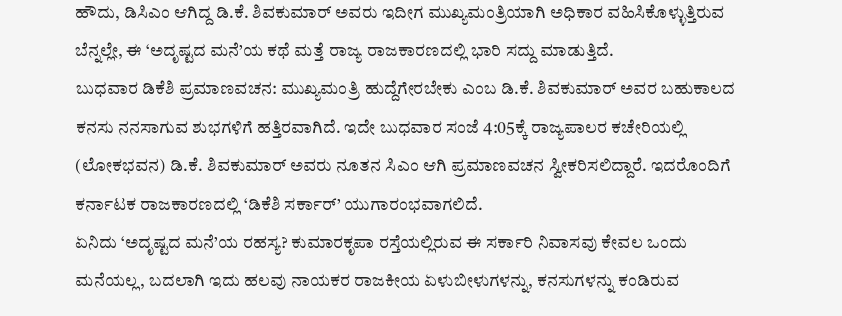ಹೌದು, ಡಿಸಿಎಂ ಆಗಿದ್ದ ಡಿ.ಕೆ. ಶಿವಕುಮಾರ್ ಅವರು ಇದೀಗ ಮುಖ್ಯಮಂತ್ರಿಯಾಗಿ ಅಧಿಕಾರ ವಹಿಸಿಕೊಳ್ಳುತ್ತಿರುವ ಬೆನ್ನಲ್ಲೇ, ಈ ‘ಅದೃಷ್ಟದ ಮನೆ’ಯ ಕಥೆ ಮತ್ತೆ ರಾಜ್ಯ ರಾಜಕಾರಣದಲ್ಲಿ ಭಾರಿ ಸದ್ದು ಮಾಡುತ್ತಿದೆ.
ಬುಧವಾರ ಡಿಕೆಶಿ ಪ್ರಮಾಣವಚನ: ಮುಖ್ಯಮಂತ್ರಿ ಹುದ್ದೆಗೇರಬೇಕು ಎಂಬ ಡಿ.ಕೆ. ಶಿವಕುಮಾರ್ ಅವರ ಬಹುಕಾಲದ ಕನಸು ನನಸಾಗುವ ಶುಭಗಳಿಗೆ ಹತ್ತಿರವಾಗಿದೆ. ಇದೇ ಬುಧವಾರ ಸಂಜೆ 4:05ಕ್ಕೆ ರಾಜ್ಯಪಾಲರ ಕಚೇರಿಯಲ್ಲಿ (ಲೋಕಭವನ) ಡಿ.ಕೆ. ಶಿವಕುಮಾರ್ ಅವರು ನೂತನ ಸಿಎಂ ಆಗಿ ಪ್ರಮಾಣವಚನ ಸ್ವೀಕರಿಸಲಿದ್ದಾರೆ. ಇದರೊಂದಿಗೆ ಕರ್ನಾಟಕ ರಾಜಕಾರಣದಲ್ಲಿ ‘ಡಿಕೆಶಿ ಸರ್ಕಾರ್’ ಯುಗಾರಂಭವಾಗಲಿದೆ.
ಏನಿದು ‘ಅದೃಷ್ಟದ ಮನೆ’ಯ ರಹಸ್ಯ? ಕುಮಾರಕೃಪಾ ರಸ್ತೆಯಲ್ಲಿರುವ ಈ ಸರ್ಕಾರಿ ನಿವಾಸವು ಕೇವಲ ಒಂದು ಮನೆಯಲ್ಲ, ಬದಲಾಗಿ ಇದು ಹಲವು ನಾಯಕರ ರಾಜಕೀಯ ಏಳುಬೀಳುಗಳನ್ನು, ಕನಸುಗಳನ್ನು ಕಂಡಿರುವ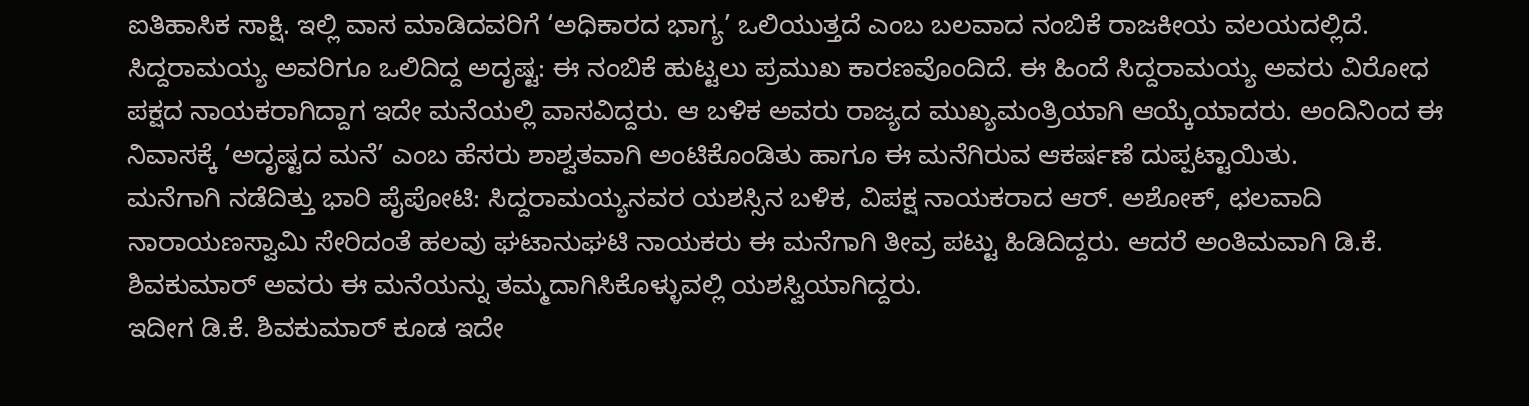ಐತಿಹಾಸಿಕ ಸಾಕ್ಷಿ. ಇಲ್ಲಿ ವಾಸ ಮಾಡಿದವರಿಗೆ ‘ಅಧಿಕಾರದ ಭಾಗ್ಯ’ ಒಲಿಯುತ್ತದೆ ಎಂಬ ಬಲವಾದ ನಂಬಿಕೆ ರಾಜಕೀಯ ವಲಯದಲ್ಲಿದೆ.
ಸಿದ್ದರಾಮಯ್ಯ ಅವರಿಗೂ ಒಲಿದಿದ್ದ ಅದೃಷ್ಟ: ಈ ನಂಬಿಕೆ ಹುಟ್ಟಲು ಪ್ರಮುಖ ಕಾರಣವೊಂದಿದೆ. ಈ ಹಿಂದೆ ಸಿದ್ದರಾಮಯ್ಯ ಅವರು ವಿರೋಧ ಪಕ್ಷದ ನಾಯಕರಾಗಿದ್ದಾಗ ಇದೇ ಮನೆಯಲ್ಲಿ ವಾಸವಿದ್ದರು. ಆ ಬಳಿಕ ಅವರು ರಾಜ್ಯದ ಮುಖ್ಯಮಂತ್ರಿಯಾಗಿ ಆಯ್ಕೆಯಾದರು. ಅಂದಿನಿಂದ ಈ ನಿವಾಸಕ್ಕೆ ‘ಅದೃಷ್ಟದ ಮನೆ’ ಎಂಬ ಹೆಸರು ಶಾಶ್ವತವಾಗಿ ಅಂಟಿಕೊಂಡಿತು ಹಾಗೂ ಈ ಮನೆಗಿರುವ ಆಕರ್ಷಣೆ ದುಪ್ಪಟ್ಟಾಯಿತು.
ಮನೆಗಾಗಿ ನಡೆದಿತ್ತು ಭಾರಿ ಪೈಪೋಟಿ: ಸಿದ್ದರಾಮಯ್ಯನವರ ಯಶಸ್ಸಿನ ಬಳಿಕ, ವಿಪಕ್ಷ ನಾಯಕರಾದ ಆರ್. ಅಶೋಕ್, ಛಲವಾದಿ ನಾರಾಯಣಸ್ವಾಮಿ ಸೇರಿದಂತೆ ಹಲವು ಘಟಾನುಘಟಿ ನಾಯಕರು ಈ ಮನೆಗಾಗಿ ತೀವ್ರ ಪಟ್ಟು ಹಿಡಿದಿದ್ದರು. ಆದರೆ ಅಂತಿಮವಾಗಿ ಡಿ.ಕೆ. ಶಿವಕುಮಾರ್ ಅವರು ಈ ಮನೆಯನ್ನು ತಮ್ಮದಾಗಿಸಿಕೊಳ್ಳುವಲ್ಲಿ ಯಶಸ್ವಿಯಾಗಿದ್ದರು.
ಇದೀಗ ಡಿ.ಕೆ. ಶಿವಕುಮಾರ್ ಕೂಡ ಇದೇ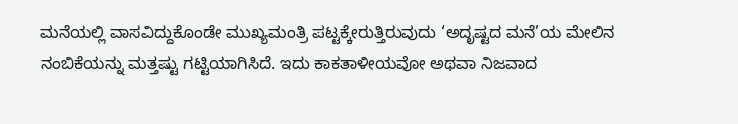ಮನೆಯಲ್ಲಿ ವಾಸವಿದ್ದುಕೊಂಡೇ ಮುಖ್ಯಮಂತ್ರಿ ಪಟ್ಟಕ್ಕೇರುತ್ತಿರುವುದು ‘ಅದೃಷ್ಟದ ಮನೆ’ಯ ಮೇಲಿನ ನಂಬಿಕೆಯನ್ನು ಮತ್ತಷ್ಟು ಗಟ್ಟಿಯಾಗಿಸಿದೆ. ಇದು ಕಾಕತಾಳೀಯವೋ ಅಥವಾ ನಿಜವಾದ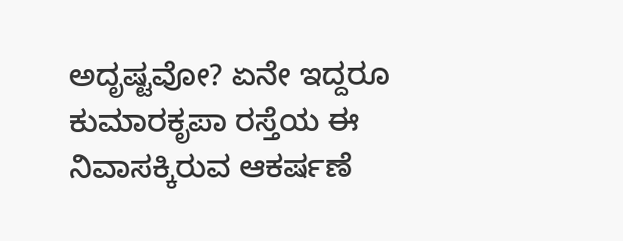ಅದೃಷ್ಟವೋ? ಏನೇ ಇದ್ದರೂ ಕುಮಾರಕೃಪಾ ರಸ್ತೆಯ ಈ ನಿವಾಸಕ್ಕಿರುವ ಆಕರ್ಷಣೆ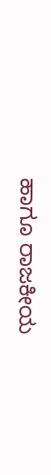ಹಾಗೂ ರಾಜಕೀಯ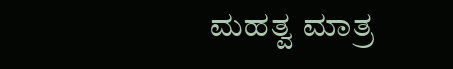ಮಹತ್ವ ಮಾತ್ರ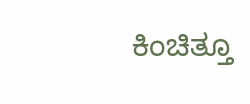ಕಿಂಚಿತ್ತೂ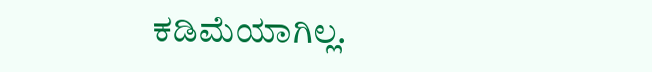ಕಡಿಮೆಯಾಗಿಲ್ಲ.